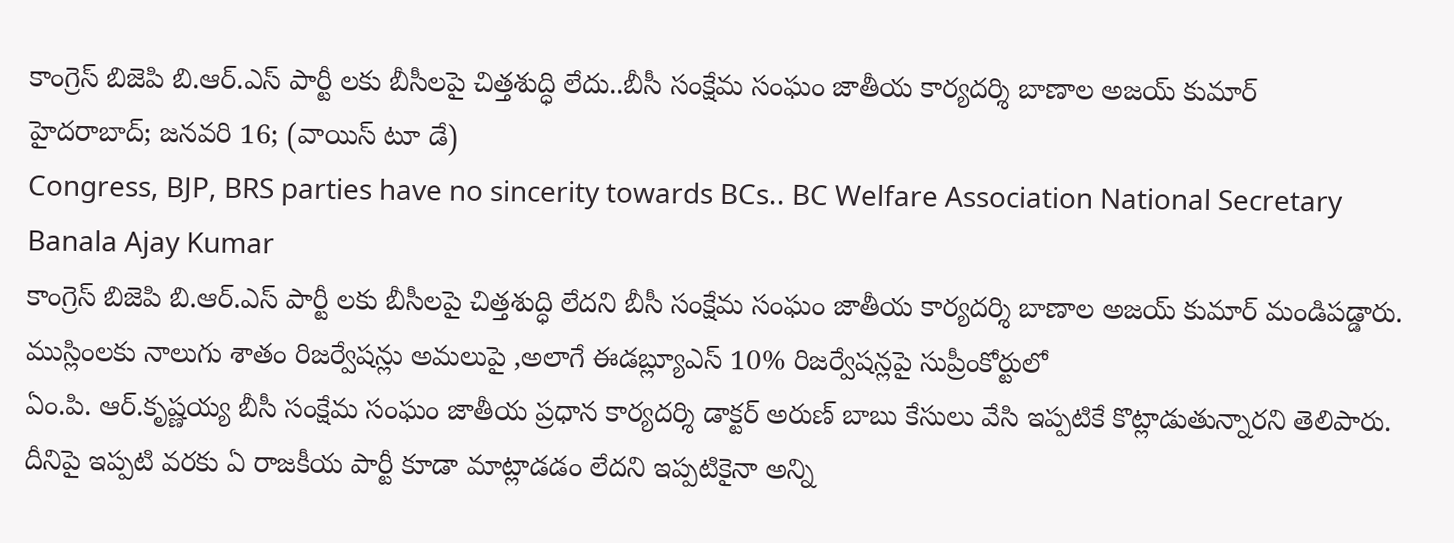కాంగ్రెస్ బిజెపి బి.ఆర్.ఎస్ పార్టీ లకు బీసీలపై చిత్తశుద్ధి లేదు..బీసీ సంక్షేమ సంఘం జాతీయ కార్యదర్శి బాణాల అజయ్ కుమార్
హైదరాబాద్; జనవరి 16; (వాయిస్ టూ డే)
Congress, BJP, BRS parties have no sincerity towards BCs.. BC Welfare Association National Secretary Banala Ajay Kumar
కాంగ్రెస్ బిజెపి బి.ఆర్.ఎస్ పార్టీ లకు బీసీలపై చిత్తశుద్ధి లేదని బీసీ సంక్షేమ సంఘం జాతీయ కార్యదర్శి బాణాల అజయ్ కుమార్ మండిపడ్డారు. ముస్లింలకు నాలుగు శాతం రిజర్వేషన్లు అమలుపై ,అలాగే ఈడబ్ల్యూఎస్ 10% రిజర్వేషన్లపై సుప్రీంకోర్టులో
ఏం.పి. ఆర్.కృష్ణయ్య బీసీ సంక్షేమ సంఘం జాతీయ ప్రధాన కార్యదర్శి డాక్టర్ అరుణ్ బాబు కేసులు వేసి ఇప్పటికే కొట్లాడుతున్నారని తెలిపారు. దీనిపై ఇప్పటి వరకు ఏ రాజకీయ పార్టీ కూడా మాట్లాడడం లేదని ఇప్పటికైనా అన్ని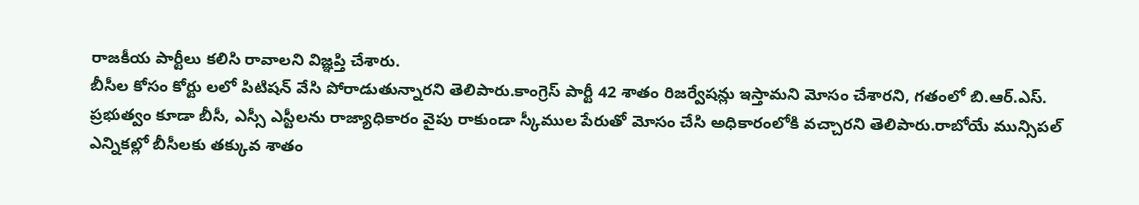రాజకీయ పార్టీలు కలిసి రావాలని విజ్ఞప్తి చేశారు.
బీసీల కోసం కోర్టు లలో పిటిషన్ వేసి పోరాడుతున్నారని తెలిపారు.కాంగ్రెస్ పార్టీ 42 శాతం రిజర్వేషన్లు ఇస్తామని మోసం చేశారని, గతంలో బి.ఆర్.ఎస్. ప్రభుత్వం కూడా బీసీ, ఎస్సీ ఎస్టీలను రాజ్యాధికారం వైపు రాకుండా స్కీముల పేరుతో మోసం చేసి అధికారంలోకి వచ్చారని తెలిపారు.రాబోయే మున్సిపల్ ఎన్నికల్లో బీసీలకు తక్కువ శాతం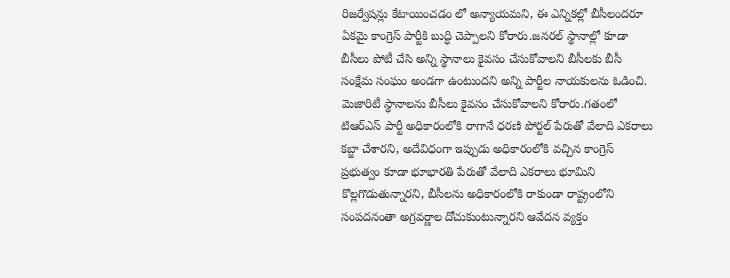రిజర్వేషన్లు కేటాయించడం లో అన్యాయమని, ఈ ఎన్నికల్లో బీసీలందరూ ఏకమై కాంగ్రెస్ పార్టీకి బుద్ధి చెప్పాలని కోరారు.జనరల్ స్థానాల్లో కూడా బీసీలు పోటీ చేసి అన్ని స్థానాలు కైవసం చేసుకోవాలని బీసీలకు బీసీ సంక్షేమ సంఘం అండగా ఉంటుందని అన్ని పార్టీల నాయకులను ఓడించి. మెజారిటీ స్థానాలను బీసీలు కైవసం చేసుకోవాలని కోరారు.గతంలో టిఆర్ఎస్ పార్టీ అధికారంలోకి రాగానే ధరణి పోర్టల్ పేరుతో వేలాది ఎకరాలు కబ్జా చేశారని, అదేవిధంగా ఇప్పుడు అధికారంలోకి వచ్చిన కాంగ్రెస్ ప్రభుత్వం కూడా భూభారతి పేరుతో వేలాది ఎకరాలు భూమిని కొల్లగొడుతున్నారని, బీసీలను అధికారంలోకి రాకుండా రాష్ట్రంలోని సంపదనంతా అగ్రవర్ణాల దోచుకుంటున్నారని ఆవేదన వ్యక్తం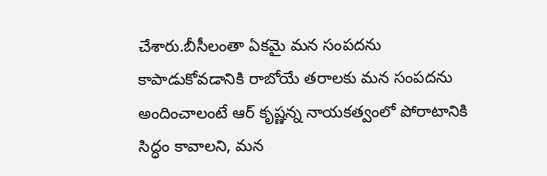చేశారు.బీసీలంతా ఏకమై మన సంపదను కాపాడుకోవడానికి రాబోయే తరాలకు మన సంపదను అందించాలంటే ఆర్ కృష్ణన్న నాయకత్వంలో పోరాటానికి సిద్ధం కావాలని, మన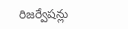రిజర్వేషన్లు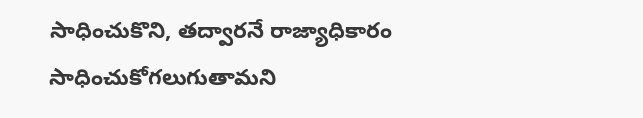సాధించుకొని, తద్వారనే రాజ్యాధికారం సాధించుకోగలుగుతామని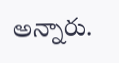అన్నారు.